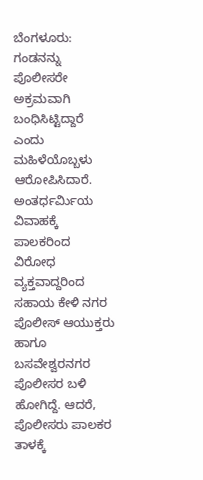ಬೆಂಗಳೂರು: ಗಂಡನನ್ನು ಪೊಲೀಸರೇ ಅಕ್ರಮವಾಗಿ ಬಂಧಿಸಿಟ್ಟಿದ್ದಾರೆ ಎಂದು ಮಹಿಳೆಯೊಬ್ಬಳು ಆರೋಪಿಸಿದಾರೆ. ಅಂತರ್ಧರ್ವಿುಯ ವಿವಾಹಕ್ಕೆ ಪಾಲಕರಿಂದ ವಿರೋಧ ವ್ಯಕ್ತವಾದ್ದರಿಂದ ಸಹಾಯ ಕೇಳಿ ನಗರ ಪೊಲೀಸ್ ಆಯುಕ್ತರು ಹಾಗೂ ಬಸವೇಶ್ವರನಗರ ಪೊಲೀಸರ ಬಳಿ ಹೋಗಿದ್ದೆ. ಆದರೆ, ಪೊಲೀಸರು ಪಾಲಕರ ತಾಳಕ್ಕೆ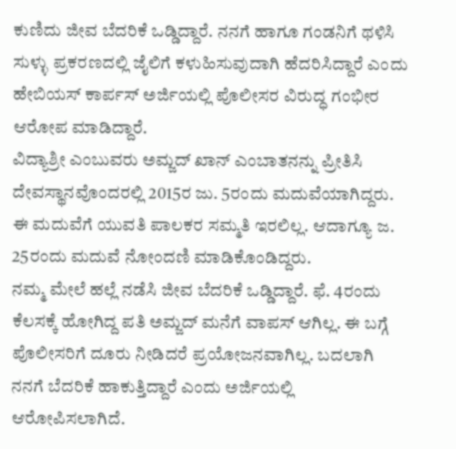ಕುಣಿದು ಜೀವ ಬೆದರಿಕೆ ಒಡ್ಡಿದ್ದಾರೆ. ನನಗೆ ಹಾಗೂ ಗಂಡನಿಗೆ ಥಳಿಸಿ ಸುಳ್ಳು ಪ್ರಕರಣದಲ್ಲಿ ಜೈಲಿಗೆ ಕಳುಹಿಸುವುದಾಗಿ ಹೆದರಿಸಿದ್ದಾರೆ ಎಂದು ಹೇಬಿಯಸ್ ಕಾರ್ಪಸ್ ಅರ್ಜಿಯಲ್ಲಿ ಪೊಲೀಸರ ವಿರುದ್ಧ ಗಂಭೀರ ಆರೋಪ ಮಾಡಿದ್ದಾರೆ.
ವಿದ್ಯಾಶ್ರೀ ಎಂಬುವರು ಅಮ್ಜದ್ ಖಾನ್ ಎಂಬಾತನನ್ನು ಪ್ರೀತಿಸಿ ದೇವಸ್ಥಾನವೊಂದರಲ್ಲಿ 2015ರ ಜು. 5ರಂದು ಮದುವೆಯಾಗಿದ್ದರು. ಈ ಮದುವೆಗೆ ಯುವತಿ ಪಾಲಕರ ಸಮ್ಮತಿ ಇರಲಿಲ್ಲ. ಆದಾಗ್ಯೂ ಜ. 25ರಂದು ಮದುವೆ ನೋಂದಣಿ ಮಾಡಿಕೊಂಡಿದ್ದರು.
ನಮ್ಮ ಮೇಲೆ ಹಲ್ಲೆ ನಡೆಸಿ ಜೀವ ಬೆದರಿಕೆ ಒಡ್ಡಿದ್ದಾರೆ. ಫೆ. 4ರಂದು ಕೆಲಸಕ್ಕೆ ಹೋಗಿದ್ದ ಪತಿ ಅಮ್ಜದ್ ಮನೆಗೆ ವಾಪಸ್ ಆಗಿಲ್ಲ. ಈ ಬಗ್ಗೆ ಪೊಲೀಸರಿಗೆ ದೂರು ನೀಡಿದರೆ ಪ್ರಯೋಜನವಾಗಿಲ್ಲ. ಬದಲಾಗಿ ನನಗೆ ಬೆದರಿಕೆ ಹಾಕುತ್ತಿದ್ದಾರೆ ಎಂದು ಅರ್ಜಿಯಲ್ಲಿ ಆರೋಪಿಸಲಾಗಿದೆ.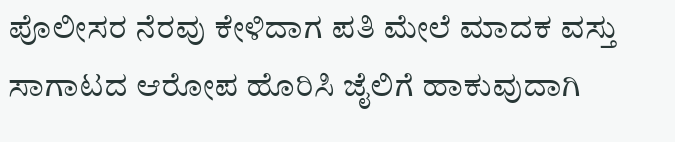ಪೊಲೀಸರ ನೆರವು ಕೇಳಿದಾಗ ಪತಿ ಮೇಲೆ ಮಾದಕ ವಸ್ತು ಸಾಗಾಟದ ಆರೋಪ ಹೊರಿಸಿ ಜೈಲಿಗೆ ಹಾಕುವುದಾಗಿ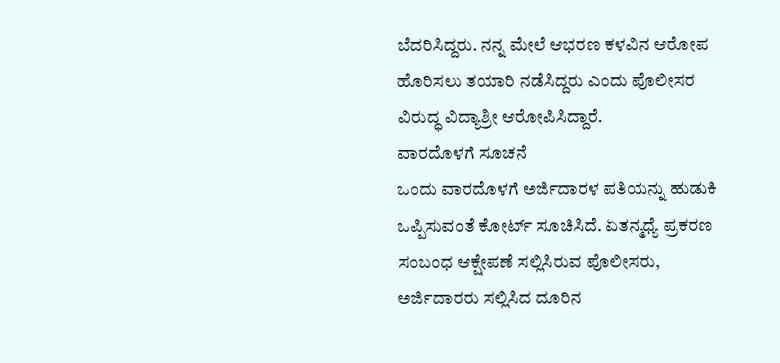ಬೆದರಿಸಿದ್ದರು. ನನ್ನ ಮೇಲೆ ಆಭರಣ ಕಳವಿನ ಆರೋಪ ಹೊರಿಸಲು ತಯಾರಿ ನಡೆಸಿದ್ದರು ಎಂದು ಪೊಲೀಸರ ವಿರುದ್ಧ ವಿದ್ಯಾಶ್ರೀ ಆರೋಪಿಸಿದ್ದಾರೆ.
ವಾರದೊಳಗೆ ಸೂಚನೆ
ಒಂದು ವಾರದೊಳಗೆ ಅರ್ಜಿದಾರಳ ಪತಿಯನ್ನು ಹುಡುಕಿ ಒಪ್ಪಿಸುವಂತೆ ಕೋರ್ಟ್ ಸೂಚಿಸಿದೆ. ಏತನ್ಮಧ್ಯೆ ಪ್ರಕರಣ ಸಂಬಂಧ ಆಕ್ಷೇಪಣೆ ಸಲ್ಲಿಸಿರುವ ಪೊಲೀಸರು, ಅರ್ಜಿದಾರರು ಸಲ್ಲಿಸಿದ ದೂರಿನ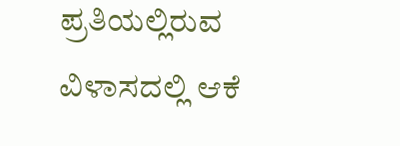ಪ್ರತಿಯಲ್ಲಿರುವ ವಿಳಾಸದಲ್ಲಿ ಆಕೆ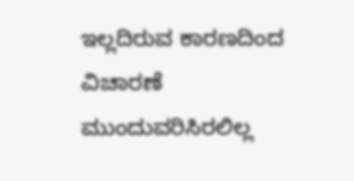ಇಲ್ಲದಿರುವ ಕಾರಣದಿಂದ ವಿಚಾರಣೆ ಮುಂದುವರಿಸಿರಲಿಲ್ಲ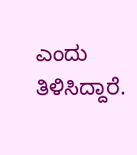ಎಂದು ತಿಳಿಸಿದ್ದಾರೆ.